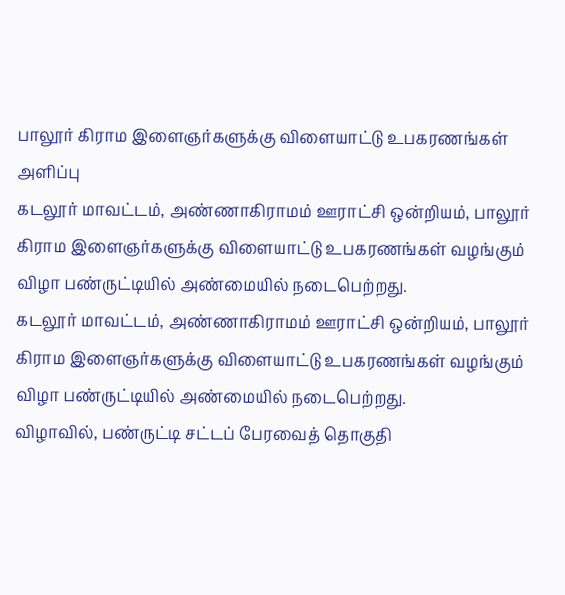பாலூர் கிராம இளைஞர்களுக்கு விளையாட்டு உபகரணங்கள் அளிப்பு
கடலூர் மாவட்டம், அண்ணாகிராமம் ஊராட்சி ஒன்றியம், பாலூர் கிராம இளைஞர்களுக்கு விளையாட்டு உபகரணங்கள் வழங்கும் விழா பண்ருட்டியில் அண்மையில் நடைபெற்றது.
கடலூர் மாவட்டம், அண்ணாகிராமம் ஊராட்சி ஒன்றியம், பாலூர் கிராம இளைஞர்களுக்கு விளையாட்டு உபகரணங்கள் வழங்கும் விழா பண்ருட்டியில் அண்மையில் நடைபெற்றது.
விழாவில், பண்ருட்டி சட்டப் பேரவைத் தொகுதி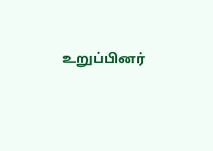உறுப்பினர்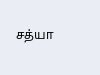சத்யா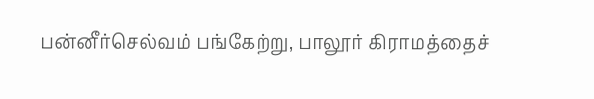பன்னீர்செல்வம் பங்கேற்று, பாலூர் கிராமத்தைச்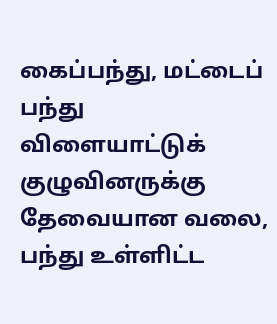கைப்பந்து, மட்டைப் பந்து விளையாட்டுக் குழுவினருக்கு தேவையான வலை, பந்து உள்ளிட்ட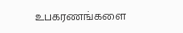உபகரணங்களை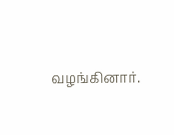வழங்கினார்.